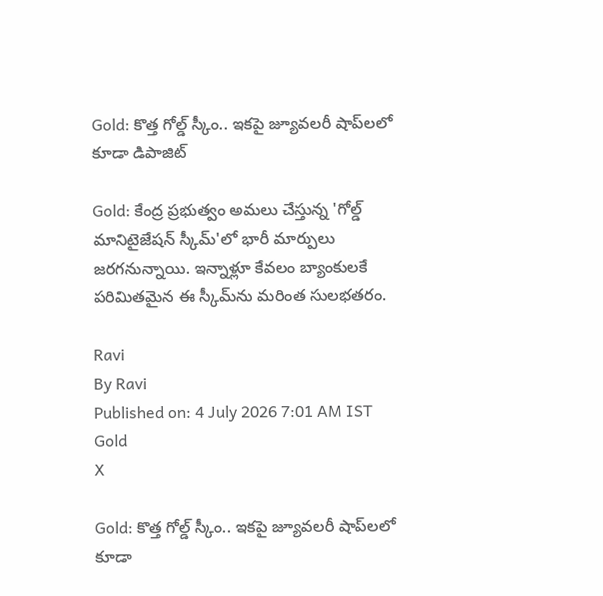Gold: కొత్త గోల్డ్ స్కీం.. ఇకపై జ్యూవలరీ షాప్‌లలో కూడా డిపాజిట్

Gold: కేంద్ర ప్రభుత్వం అమలు చేస్తున్న 'గోల్డ్ మానిటైజేషన్ స్కీమ్'లో భారీ మార్పులు జరగనున్నాయి. ఇన్నాళ్లూ కేవలం బ్యాంకులకే పరిమితమైన ఈ స్కీమ్‌ను మరింత సులభతరం.

Ravi
By Ravi
Published on: 4 July 2026 7:01 AM IST
Gold
X

Gold: కొత్త గోల్డ్ స్కీం.. ఇకపై జ్యూవలరీ షాప్‌లలో కూడా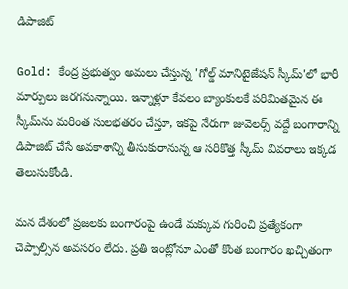డిపాజిట్

Gold: కేంద్ర ప్రభుత్వం అమలు చేస్తున్న 'గోల్డ్ మానిటైజేషన్ స్కీమ్'లో భారీ మార్పులు జరగనున్నాయి. ఇన్నాళ్లూ కేవలం బ్యాంకులకే పరిమితమైన ఈ స్కీమ్‌ను మరింత సులభతరం చేస్తూ, ఇకపై నేరుగా జువెలర్స్ వద్దే బంగారాన్ని డిపాజిట్ చేసే అవకాశాన్ని తీసుకురానున్న ఆ సరికొత్త స్కీమ్ వివరాలు ఇక్కడ తెలుసుకోండి.

మన దేశంలో ప్రజలకు బంగారంపై ఉండే మక్కువ గురించి ప్రత్యేకంగా చెప్పాల్సిన అవసరం లేదు. ప్రతి ఇంట్లోనూ ఎంతో కొంత బంగారం ఖచ్చితంగా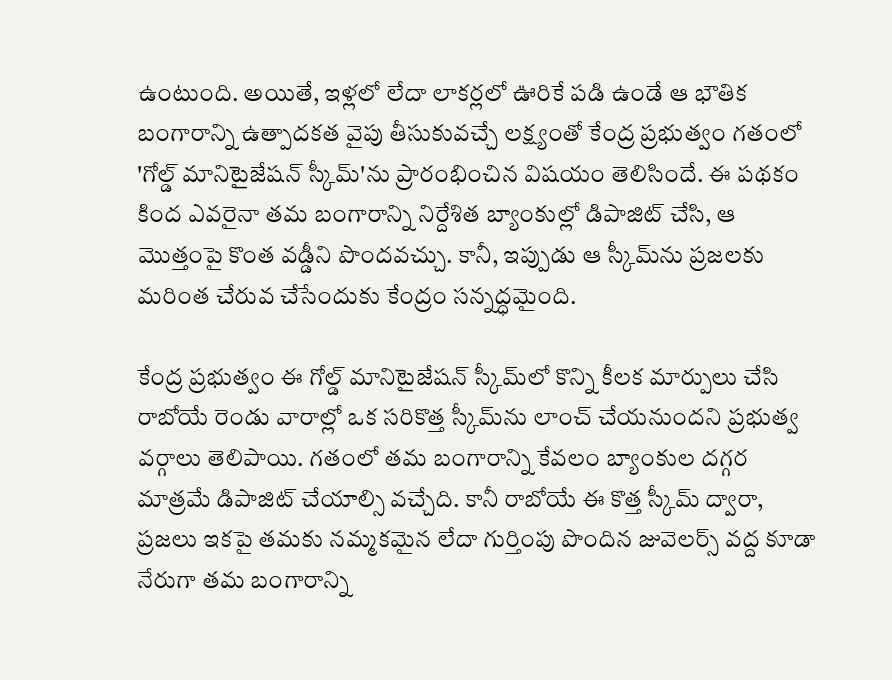ఉంటుంది. అయితే, ఇళ్లలో లేదా లాకర్లలో ఊరికే పడి ఉండే ఆ భౌతిక బంగారాన్ని ఉత్పాదకత వైపు తీసుకువచ్చే లక్ష్యంతో కేంద్ర ప్రభుత్వం గతంలో 'గోల్డ్ మానిటైజేషన్ స్కీమ్'ను ప్రారంభించిన విషయం తెలిసిందే. ఈ పథకం కింద ఎవరైనా తమ బంగారాన్ని నిర్దేశిత బ్యాంకుల్లో డిపాజిట్ చేసి, ఆ మొత్తంపై కొంత వడ్డీని పొందవచ్చు. కానీ, ఇప్పుడు ఆ స్కీమ్‌ను ప్రజలకు మరింత చేరువ చేసేందుకు కేంద్రం సన్నద్ధమైంది.

కేంద్ర ప్రభుత్వం ఈ గోల్డ్ మానిటైజేషన్ స్కీమ్‌లో కొన్ని కీలక మార్పులు చేసి రాబోయే రెండు వారాల్లో ఒక సరికొత్త స్కీమ్‌ను లాంచ్ చేయనుందని ప్రభుత్వ వర్గాలు తెలిపాయి. గతంలో తమ బంగారాన్ని కేవలం బ్యాంకుల దగ్గర మాత్రమే డిపాజిట్ చేయాల్సి వచ్చేది. కానీ రాబోయే ఈ కొత్త స్కీమ్ ద్వారా, ప్రజలు ఇకపై తమకు నమ్మకమైన లేదా గుర్తింపు పొందిన జువెలర్స్ వద్ద కూడా నేరుగా తమ బంగారాన్ని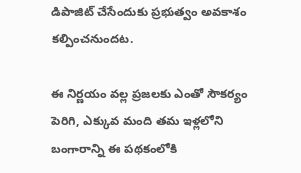డిపాజిట్ చేసేందుకు ప్రభుత్వం అవకాశం కల్పించనుందట.

ఈ నిర్ణయం వల్ల ప్రజలకు ఎంతో సౌకర్యం పెరిగి, ఎక్కువ మంది తమ ఇళ్లలోని బంగారాన్ని ఈ పథకంలోకి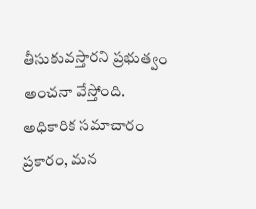తీసుకువస్తారని ప్రభుత్వం అంచనా వేస్తోంది. అధికారిక సమాచారం ప్రకారం, మన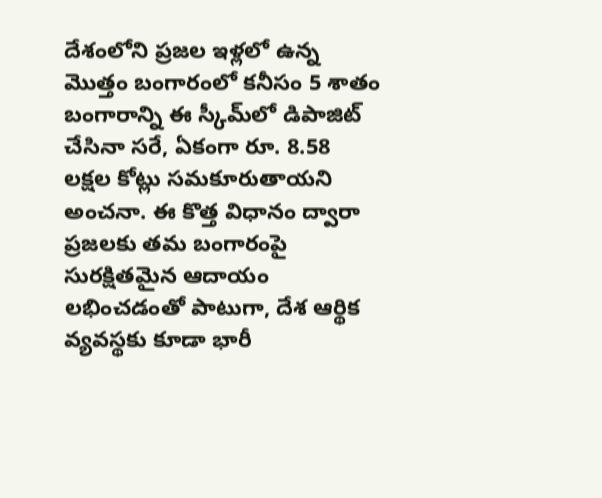దేశంలోని ప్రజల ఇళ్లలో ఉన్న మొత్తం బంగారంలో కనీసం 5 శాతం బంగారాన్ని ఈ స్కీమ్‌లో డిపాజిట్ చేసినా సరే, ఏకంగా రూ. 8.58 లక్షల కోట్లు సమకూరుతాయని అంచనా. ఈ కొత్త విధానం ద్వారా ప్రజలకు తమ బంగారంపై సురక్షితమైన ఆదాయం లభించడంతో పాటుగా, దేశ ఆర్థిక వ్యవస్థకు కూడా భారీ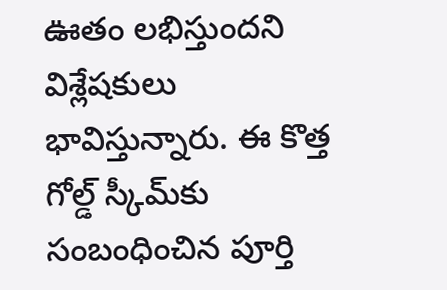ఊతం లభిస్తుందని విశ్లేషకులు భావిస్తున్నారు. ఈ కొత్త గోల్డ్ స్కీమ్‌కు సంబంధించిన పూర్తి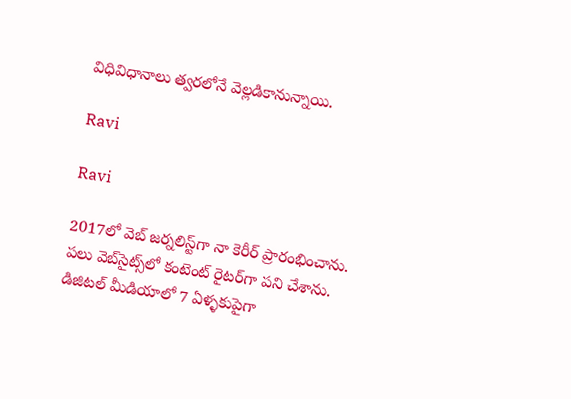విధివిధానాలు త్వరలోనే వెల్లడికానున్నాయి.

Ravi

Ravi

2017లో వెబ్ జర్నలిస్ట్‌గా నా కెరీర్ ప్రారంభించాను. పలు వెబ్‌సైట్స్‌లో కంటెంట్ రైటర్‌గా పని చేశాను. డిజిటల్ మీడియాలో 7 ఏళ్ళకుపైగా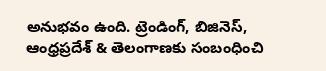అనుభవం ఉంది. ట్రెండింగ్, బిజినెస్, ఆంధ్రప్రదేశ్ & తెలంగాణకు సంబంధించి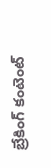బ్రేకింగ్ కంటెంట్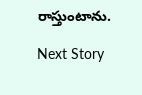రాస్తుంటాను.

Next Story